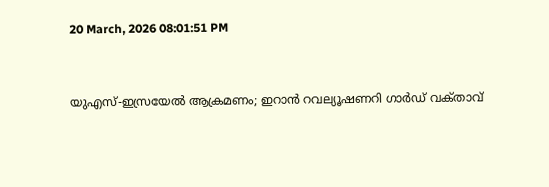20 March, 2026 08:01:51 PM


യുഎസ്-ഇസ്രയേൽ ആക്രമണം; ഇറാൻ റവല്യൂഷണറി ഗാർഡ് വക്‌താവ്‌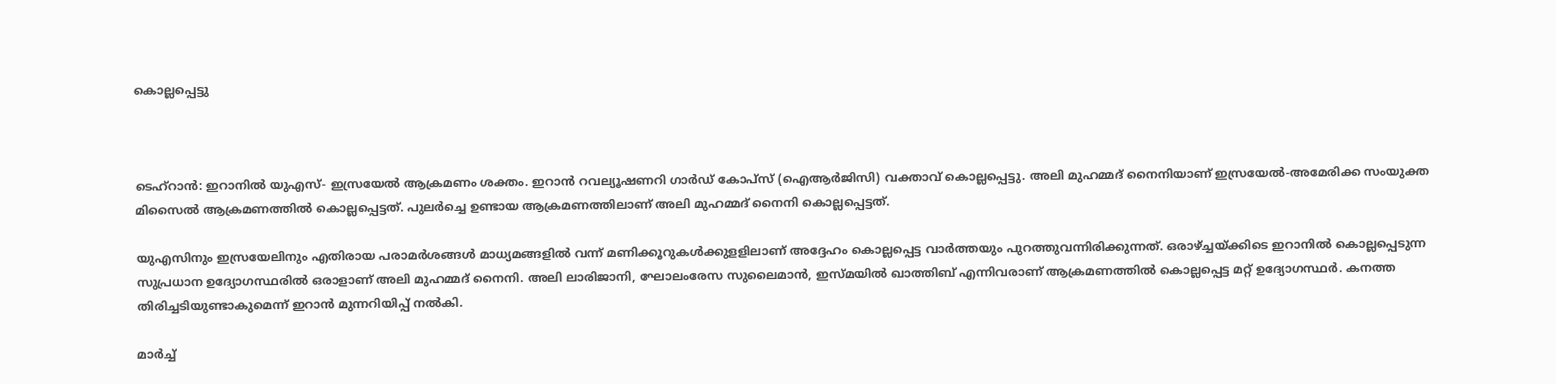കൊല്ലപ്പെട്ടു



ടെഹ്‌റാന്‍: ഇറാനില്‍ യുഎസ്- ഇസ്രയേല്‍ ആക്രമണം ശക്തം. ഇറാന്‍ റവല്യൂഷണറി ഗാര്‍ഡ് കോപ്‌സ് (ഐആര്‍ജിസി) വക്താവ് കൊല്ലപ്പെട്ടു. അലി മുഹമ്മദ് നൈനിയാണ് ഇസ്രയേല്‍-അമേരിക്ക സംയുക്ത മിസൈല്‍ ആക്രമണത്തില്‍ കൊല്ലപ്പെട്ടത്. പുലര്‍ച്ചെ ഉണ്ടായ ആക്രമണത്തിലാണ് അലി മുഹമ്മദ് നൈനി കൊല്ലപ്പെട്ടത്.

യുഎസിനും ഇസ്രയേലിനും എതിരായ പരാമര്‍ശങ്ങള്‍ മാധ്യമങ്ങളില്‍ വന്ന് മണിക്കൂറുകള്‍ക്കുളളിലാണ് അദ്ദേഹം കൊല്ലപ്പെട്ട വാര്‍ത്തയും പുറത്തുവന്നിരിക്കുന്നത്. ഒരാഴ്ച്ചയ്ക്കിടെ ഇറാനില്‍ കൊല്ലപ്പെടുന്ന സുപ്രധാന ഉദ്യോഗസ്ഥരില്‍ ഒരാളാണ് അലി മുഹമ്മദ് നൈനി. അലി ലാരിജാനി, ഘോലംരേസ സുലൈമാന്‍, ഇസ്മയില്‍ ഖാത്തിബ് എന്നിവരാണ് ആക്രമണത്തില്‍ കൊല്ലപ്പെട്ട മറ്റ് ഉദ്യോഗസ്ഥര്‍. കനത്ത തിരിച്ചടിയുണ്ടാകുമെന്ന് ഇറാന്‍ മുന്നറിയിപ്പ് നല്‍കി.

മാർച്ച്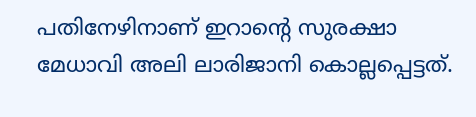പതിനേഴിനാണ് ഇറാൻ്റെ സുരക്ഷാ മേധാവി അലി ലാരിജാനി കൊല്ലപ്പെട്ടത്.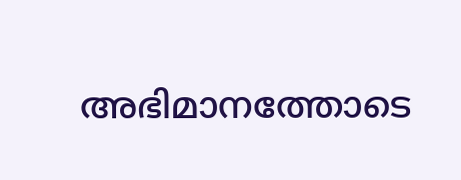അഭിമാനത്തോടെ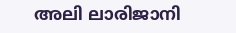അലി ലാരിജാനി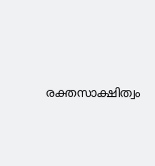രക്തസാക്ഷിത്വം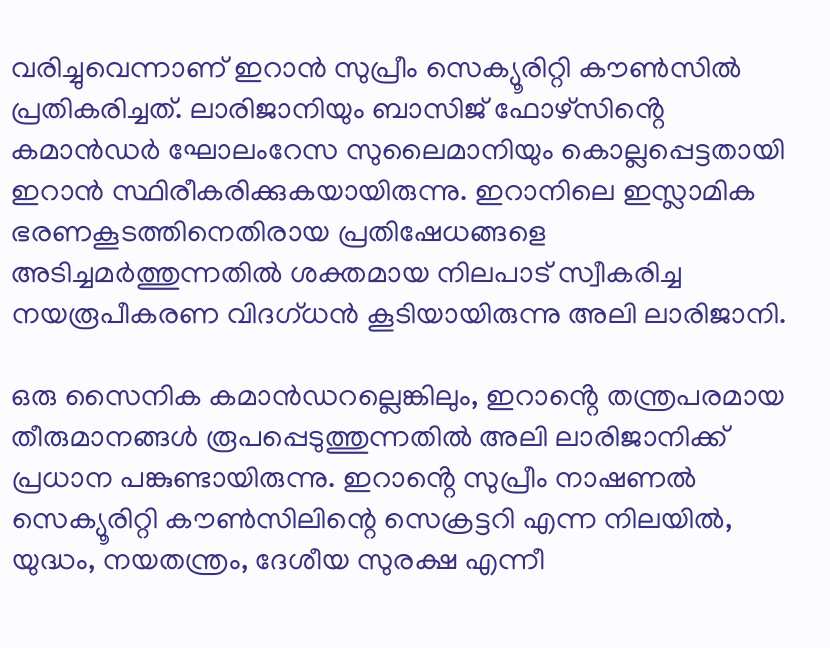വരിച്ചുവെന്നാണ് ഇറാൻ സുപ്രീം സെക്യൂരിറ്റി കൗൺസിൽ പ്രതികരിച്ചത്. ലാരിജാനിയും ബാസിജ് ഫോഴ്‌സിൻ്റെ കമാൻഡർ ഘോലംറേസ സുലൈമാനിയും കൊല്ലപ്പെട്ടതായി ഇറാൻ സ്ഥിരീകരിക്കുകയായിരുന്നു. ഇറാനിലെ ഇസ്ലാമിക ഭരണകൂടത്തിനെതിരായ പ്രതിഷേധങ്ങളെ അടിച്ചമർത്തുന്നതിൽ ശക്തമായ നിലപാട് സ്വീകരിച്ച നയരൂപീകരണ വിദഗ്ധൻ കൂടിയായിരുന്നു അലി ലാരിജാനി.

ഒരു സൈനിക കമാൻഡറല്ലെങ്കിലും, ഇറാൻ്റെ തന്ത്രപരമായ തീരുമാനങ്ങൾ രൂപപ്പെടുത്തുന്നതിൽ അലി ലാരിജാനിക്ക് പ്രധാന പങ്കുണ്ടായിരുന്നു. ഇറാൻ്റെ സുപ്രീം നാഷണൽ സെക്യൂരിറ്റി കൗൺസിലിന്റെ സെക്രട്ടറി എന്ന നിലയിൽ, യുദ്ധം, നയതന്ത്രം, ദേശീയ സുരക്ഷ എന്നീ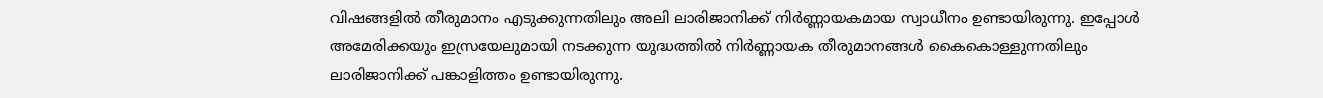വിഷങ്ങളിൽ തീരുമാനം എടുക്കുന്നതിലും അലി ലാരിജാനിക്ക് നിർ‌ണ്ണായകമായ സ്വാധീനം ഉണ്ടായിരുന്നു. ഇപ്പോൾ അമേരിക്കയും ഇസ്രയേലുമായി നടക്കുന്ന യുദ്ധത്തിൽ നിർണ്ണായക തീരുമാനങ്ങൾ കൈകൊള്ളുന്നതിലും ലാരിജാനിക്ക് പങ്കാളിത്തം ഉണ്ടായിരുന്നു.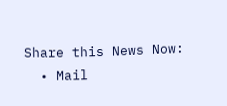Share this News Now:
  • Mail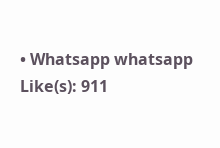• Whatsapp whatsapp
Like(s): 911